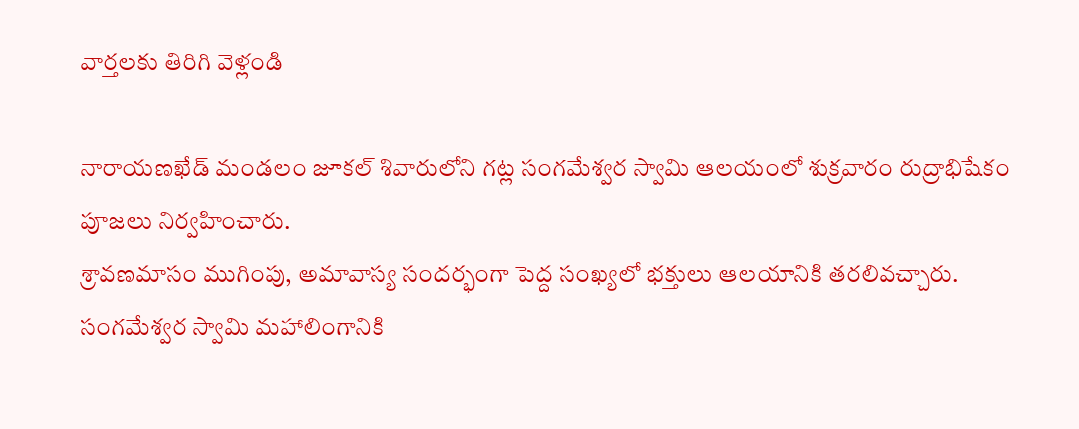వార్తలకు తిరిగి వెళ్లండి

నారాయణఖేడ్ మండలం జూకల్ శివారులోని గట్ల సంగమేశ్వర స్వామి ఆలయంలో శుక్రవారం రుద్రాభిషేకం పూజలు నిర్వహించారు.
శ్రావణమాసం ముగింపు, అమావాస్య సందర్భంగా పెద్ద సంఖ్యలో భక్తులు ఆలయానికి తరలివచ్చారు. సంగమేశ్వర స్వామి మహాలింగానికి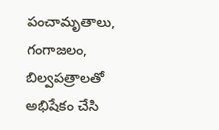పంచామృతాలు, గంగాజలం, బిల్వపత్రాలతో అభిషేకం చేసి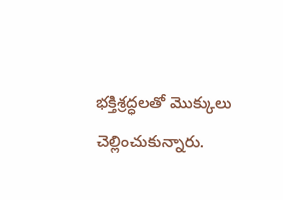భక్తిశ్రద్ధలతో మొక్కులు చెల్లించుకున్నారు.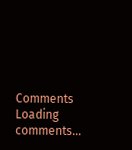Comments
Loading comments...